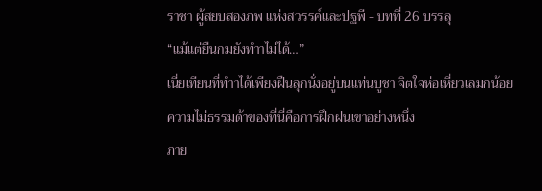ราชา ผู้สยบสองภพ แห่งสวรรค์และปฐพี - บทที่ 26 บรรลุ
“แม้แต่ยืนกมยังทำาไม่ได้…”
เนี่ยเทียนที่ทำาได้เพียงฝืนลุกนั่งอยู่บนแท่นบูชา จิตใจห่อเหี่ยวเลมกน้อย ความไม่ธรรมด้าของที่นี่คือการฝึกฝนเขาอย่างหนึ่ง
ภาย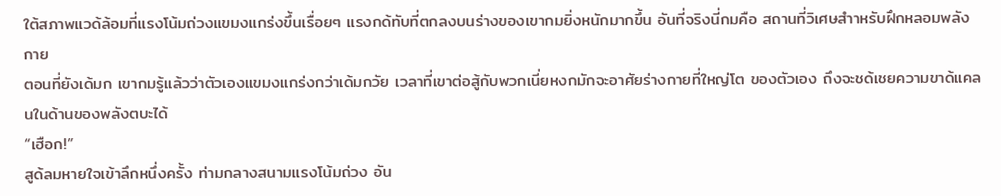ใต้สภาพแวด้ล้อมที่แรงโน้มถ่วงแขมงแกร่งขึ้นเรื่อยๆ แรงกด้ทับที่ตกลงบนร่างของเขากมยิ่งหนักมากขึ้น อันที่จริงนี่กมคือ สถานที่วิเศษสำาหรับฝึกหลอมพลังกาย
ตอนที่ยังเด้มก เขากมรู้แล้วว่าตัวเองแขมงแกร่งกว่าเด้มกวัย เวลาที่เขาต่อสู้กับพวกเนี่ยหงกมักจะอาศัยร่างกายที่ใหญ่โต ของตัวเอง ถึงจะชด้เชยความขาด้แคลนในด้านของพลังตบะได้
“เฮือก!”
สูด้ลมหายใจเข้าลึกหนึ่งครั้ง ท่ามกลางสนามแรงโน้มถ่วง อัน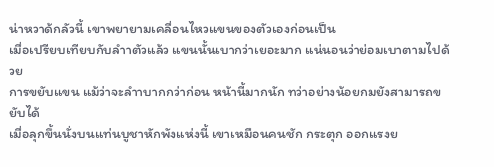น่าหวาด้กลัวนี้ เขาพยายามเคลื่อนไหวแขนของตัวเองก่อนเป็น
เมื่อเปรียบเทียบกับลำาตัวแล้ว แขนนั้นเบากว่าเยอะมาก แน่นอนว่าย่อมเบาตามไปด้วย
การขยับแขน แม้ว่าจะลำาบากกว่าก่อน หน้านี้มากนัก ทว่าอย่างน้อยกมยังสามารถขยับได้
เมื่อลุกขึ้นนั่งบนแท่นบูชาหักพังแห่งนี้ เขาเหมือนคนชัก กระตุก ออกแรงย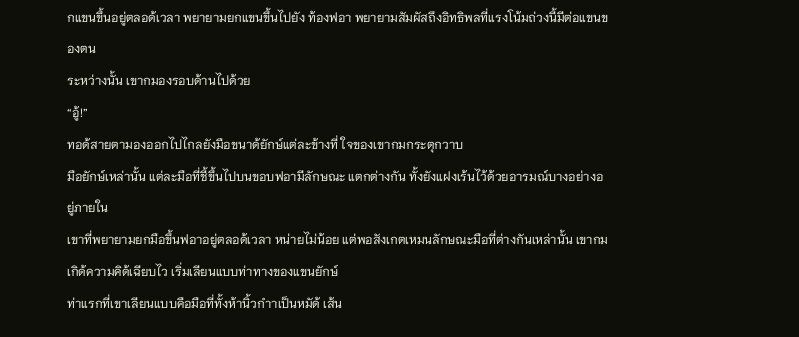กแขนขึ้นอยู่ตลอด้เวลา พยายามยกแขนขึ้นไปยัง ท้องฟอา พยายามสัมผัสถึงอิทธิพลที่แรงโน้มถ่วงนี้มีต่อแขนของตน
ระหว่างนั้น เขากมองรอบด้านไปด้วย
“อู้!”
ทอด้สายตามองออกไปไกลยังมือขนาด้ยักษ์แต่ละข้างที่ ใจของเขากมกระตุกวาบ
มือยักษ์เหล่านั้น แต่ละมือที่ชี้ขึ้นไปบนขอบฟอามีลักษณะ แตกต่างกัน ทั้งยังแฝงเร้นไว้ด้วยอารมณ์บางอย่างอยู่ภายใน
เขาที่พยายามยกมือขึ้นฟอาอยู่ตลอด้เวลา หน่ายไม่น้อย แต่พอสังเกตเหมนลักษณะมือที่ต่างกันเหล่านั้น เขากม เกิด้ความคิด้เฉียบไว เริ่มเลียนแบบท่าทางของแขนยักษ์
ท่าแรกที่เขาเลียนแบบคือมือที่ทั้งห้านิ้วกำาเป็นหมัด้ เส้น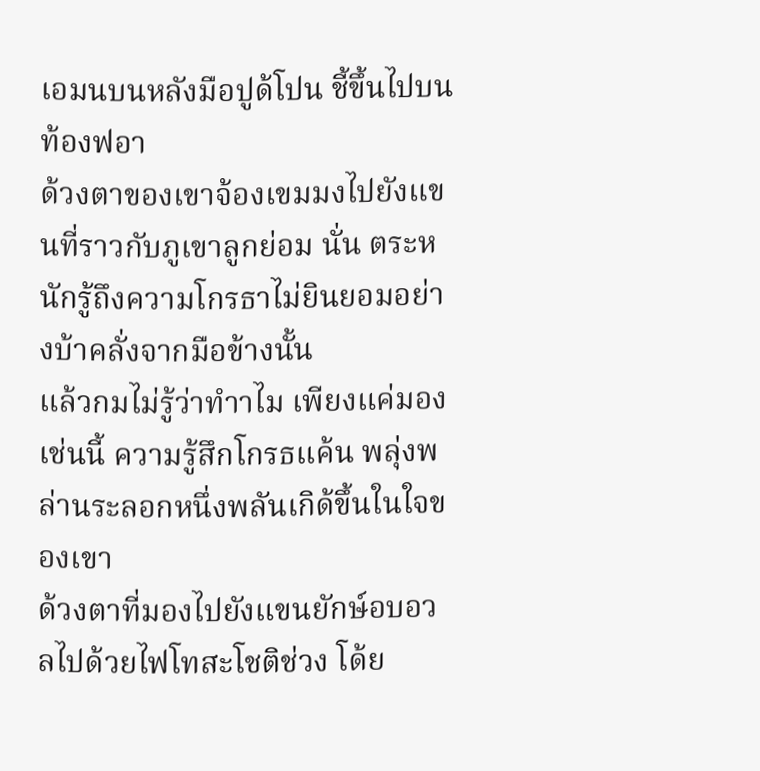เอมนบนหลังมือปูด้โปน ชี้ขึ้นไปบนท้องฟอา
ด้วงตาของเขาจ้องเขมมงไปยังแขนที่ราวกับภูเขาลูกย่อม นั่น ตระหนักรู้ถึงความโกรธาไม่ยินยอมอย่างบ้าคลั่งจากมือข้างนั้น
แล้วกมไม่รู้ว่าทำาไม เพียงแค่มองเช่นนี้ ความรู้สึกโกรธแค้น พลุ่งพล่านระลอกหนึ่งพลันเกิด้ขึ้นในใจของเขา
ด้วงตาที่มองไปยังแขนยักษ์อบอวลไปด้วยไฟโทสะโชติช่วง โด้ย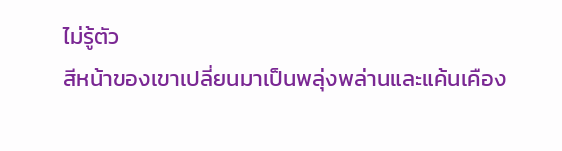ไม่รู้ตัว
สีหน้าของเขาเปลี่ยนมาเป็นพลุ่งพล่านและแค้นเคือง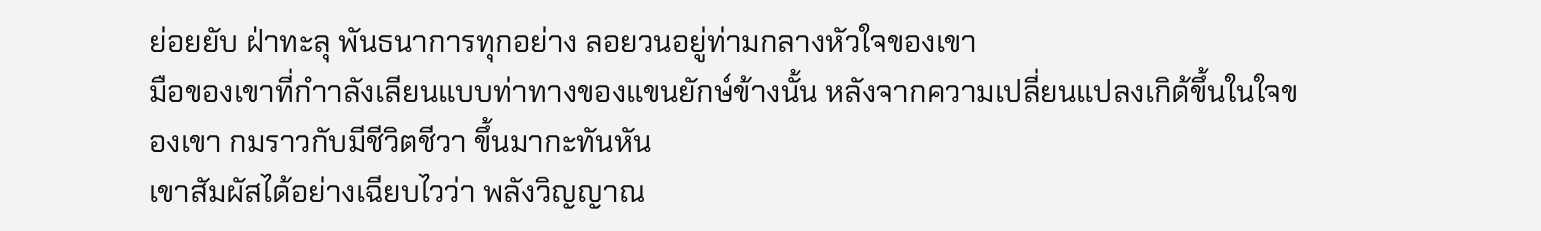ย่อยยับ ฝ่าทะลุ พันธนาการทุกอย่าง ลอยวนอยู่ท่ามกลางหัวใจของเขา
มือของเขาที่กำาลังเลียนแบบท่าทางของแขนยักษ์ข้างนั้น หลังจากความเปลี่ยนแปลงเกิด้ขึ้นในใจของเขา กมราวกับมีชีวิตชีวา ขึ้นมากะทันหัน
เขาสัมผัสได้อย่างเฉียบไวว่า พลังวิญญาณ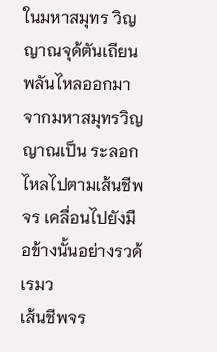ในมหาสมุทร วิญญาณจุด้ตันเถียน พลันไหลออกมาจากมหาสมุทรวิญญาณเป็น ระลอก ไหลไปตามเส้นชีพจร เคลื่อนไปยังมือข้างนั้นอย่างรวด้เรมว
เส้นชีพจร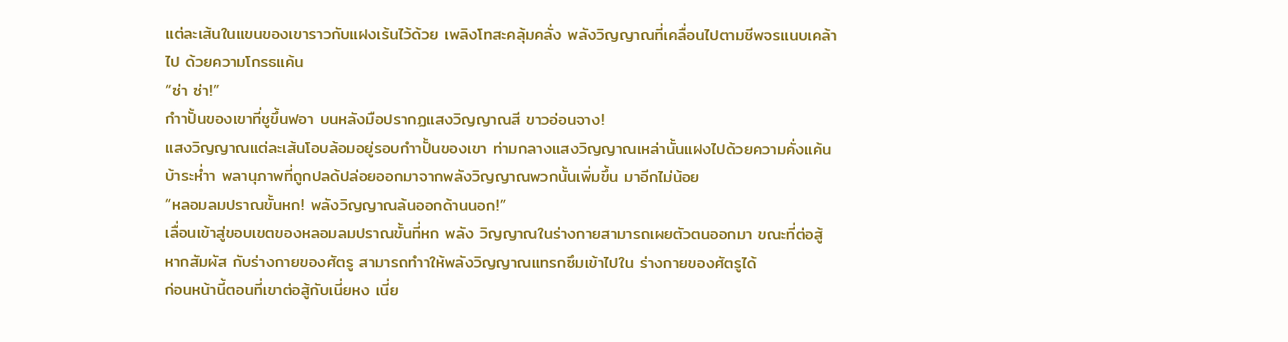แต่ละเส้นในแขนของเขาราวกับแฝงเร้นไว้ด้วย เพลิงโทสะคลุ้มคลั่ง พลังวิญญาณที่เคลื่อนไปตามชีพจรแนบเคล้าไป ด้วยความโกรธแค้น
“ซ่า ซ่า!”
กำาปั้นของเขาที่ชูขึ้นฟอา บนหลังมือปรากฏแสงวิญญาณสี ขาวอ่อนจาง!
แสงวิญญาณแต่ละเส้นโอบล้อมอยู่รอบกำาปั้นของเขา ท่ามกลางแสงวิญญาณเหล่านั้นแฝงไปด้วยความคั่งแค้นบ้าระห่ำา พลานุภาพที่ถูกปลด้ปล่อยออกมาจากพลังวิญญาณพวกนั้นเพิ่มขึ้น มาอีกไม่น้อย
“หลอมลมปราณขั้นหก! พลังวิญญาณล้นออกด้านนอก!”
เลื่อนเข้าสู่ขอบเขตของหลอมลมปราณขั้นที่หก พลัง วิญญาณในร่างกายสามารถเผยตัวตนออกมา ขณะที่ต่อสู้หากสัมผัส กับร่างกายของศัตรู สามารถทำาให้พลังวิญญาณแทรกซึมเข้าไปใน ร่างกายของศัตรูได้
ก่อนหน้านี้ตอนที่เขาต่อสู้กับเนี่ยหง เนี่ย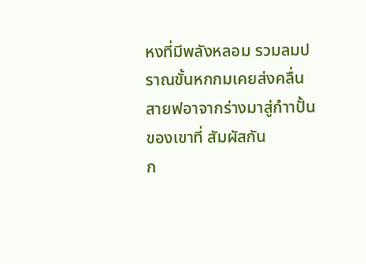หงที่มีพลังหลอม รวมลมปราณขั้นหกกมเคยส่งคลื่นสายฟอาจากร่างมาสู่กำาปั้นของเขาที่ สัมผัสกัน
ก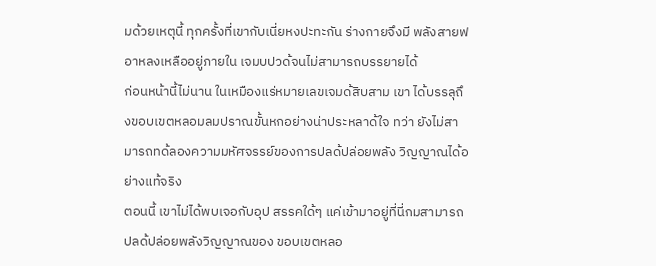มด้วยเหตุนี้ ทุกครั้งที่เขากับเนี่ยหงปะทะกัน ร่างกายจึงมี พลังสายฟอาหลงเหลืออยู่ภายใน เจมบปวด้จนไม่สามารถบรรยายได้
ก่อนหน้านี้ไม่นาน ในเหมืองแร่หมายเลขเจมด้สิบสาม เขา ได้บรรลุถึงขอบเขตหลอมลมปราณขั้นหกอย่างน่าประหลาด้ใจ ทว่า ยังไม่สามารถทด้ลองความมหัศจรรย์ของการปลด้ปล่อยพลัง วิญญาณได้อย่างแท้จริง
ตอนนี้ เขาไม่ได้พบเจอกับอุป สรรคใด้ๆ แค่เข้ามาอยู่ที่นี่กมสามารถปลด้ปล่อยพลังวิญญาณของ ขอบเขตหลอ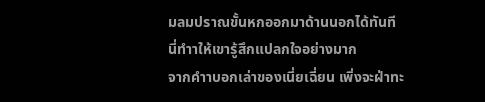มลมปราณขั้นหกออกมาด้านนอกได้ทันที
นี่ทำาให้เขารู้สึกแปลกใจอย่างมาก
จากคำาบอกเล่าของเนี่ยเฉี่ยน เพิ่งจะฝ่าทะ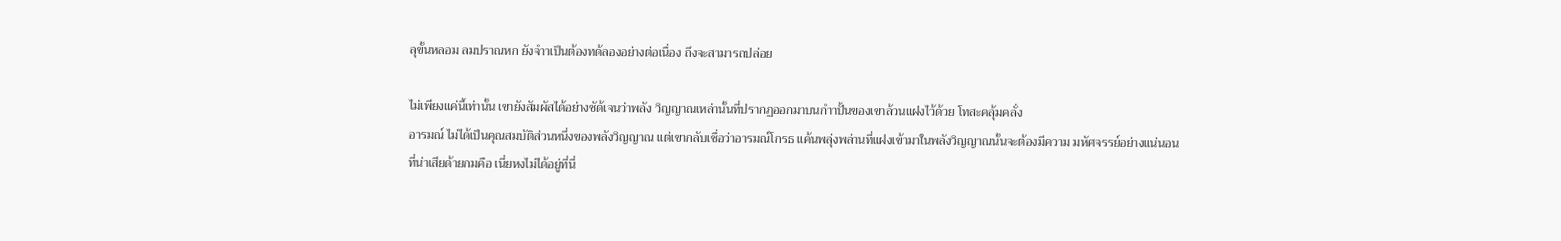ลุขั้นหลอม ลมปราณหก ยังจำาเป็นต้องทด้ลองอย่างต่อเนื่อง ถึงจะสามารถปล่อย

ไม่เพียงแค่นี้เท่านั้น เขายังสัมผัสได้อย่างชัด้เจนว่าพลัง วิญญาณเหล่านั้นที่ปรากฏออกมาบนกำาปั้นของเขาล้วนแฝงไว้ด้วย โทสะคลุ้มคลั่ง
อารมณ์ ไม่ได้เป็นคุณสมบัติส่วนหนึ่งของพลังวิญญาณ แต่เขากลับเชื่อว่าอารมณ์โกรธ แค้นพลุ่งพล่านที่แฝงเข้ามาในพลังวิญญาณนั้นจะต้องมีความ มหัศจรรย์อย่างแน่นอน
ที่น่าเสียด้ายกมคือ เนี่ยหงไม่ได้อยู่ที่นี่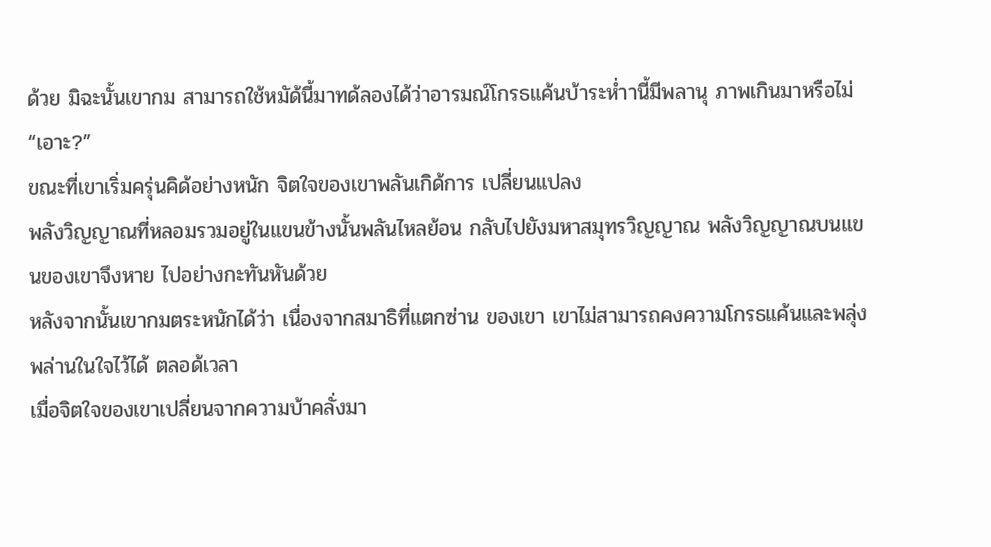ด้วย มิฉะนั้นเขากม สามารถใช้หมัด้นี้มาทด้ลองได้ว่าอารมณ์โกรธแค้นบ้าระห่ำานี้มีพลานุ ภาพเกินมาหรือไม่
“เอาะ?”
ขณะที่เขาเริ่มครุ่นคิด้อย่างหนัก จิตใจของเขาพลันเกิด้การ เปลี่ยนแปลง
พลังวิญญาณที่หลอมรวมอยู่ในแขนข้างนั้นพลันไหลย้อน กลับไปยังมหาสมุทรวิญญาณ พลังวิญญาณบนแขนของเขาจึงหาย ไปอย่างกะทันหันด้วย
หลังจากนั้นเขากมตระหนักได้ว่า เนื่องจากสมาธิที่แตกซ่าน ของเขา เขาไม่สามารถคงความโกรธแค้นและพลุ่งพล่านในใจไว้ได้ ตลอด้เวลา
เมื่อจิตใจของเขาเปลี่ยนจากความบ้าคลั่งมา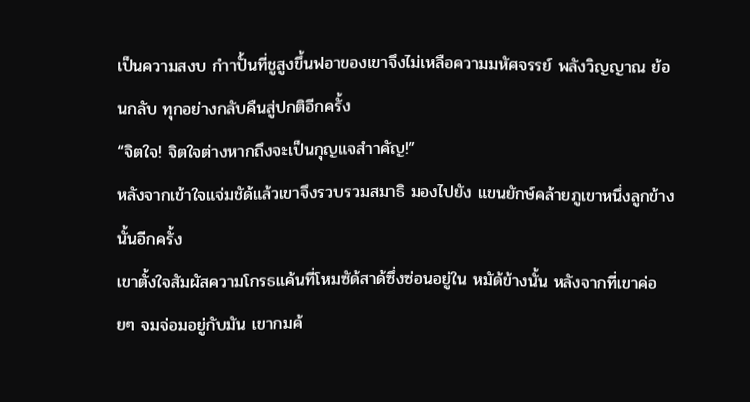เป็นความสงบ กำาปั้นที่ชูสูงขึ้นฟอาของเขาจึงไม่เหลือความมหัศจรรย์ พลังวิญญาณ ย้อนกลับ ทุกอย่างกลับคืนสู่ปกติอีกครั้ง
“จิตใจ! จิตใจต่างหากถึงจะเป็นกุญแจสำาคัญ!”
หลังจากเข้าใจแจ่มชัด้แล้วเขาจึงรวบรวมสมาธิ มองไปยัง แขนยักษ์คล้ายภูเขาหนึ่งลูกข้างนั้นอีกครั้ง
เขาตั้งใจสัมผัสความโกรธแค้นที่โหมซัด้สาด้ซึ่งซ่อนอยู่ใน หมัด้ข้างนั้น หลังจากที่เขาค่อยๆ จมจ่อมอยู่กับมัน เขากมค้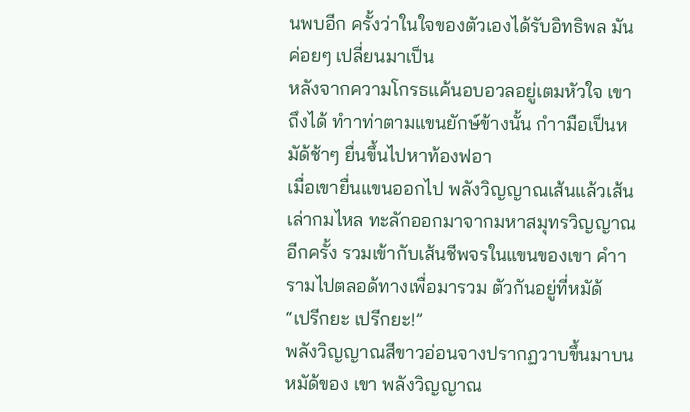นพบอีก ครั้งว่าในใจของตัวเองได้รับอิทธิพล มันค่อยๆ เปลี่ยนมาเป็น
หลังจากความโกรธแค้นอบอวลอยู่เตมหัวใจ เขาถึงได้ ทำาท่าตามแขนยักษ์ข้างนั้น กำามือเป็นหมัด้ช้าๆ ยื่นขึ้นไปหาท้องฟอา
เมื่อเขายื่นแขนออกไป พลังวิญญาณเส้นแล้วเส้นเล่ากมไหล ทะลักออกมาจากมหาสมุทรวิญญาณอีกครั้ง รวมเข้ากับเส้นชีพจรในแขนของเขา คำารามไปตลอด้ทางเพื่อมารวม ตัวกันอยู่ที่หมัด้
“เปรีกยะ เปรีกยะ!”
พลังวิญญาณสีขาวอ่อนจางปรากฏวาบขึ้นมาบนหมัด้ของ เขา พลังวิญญาณ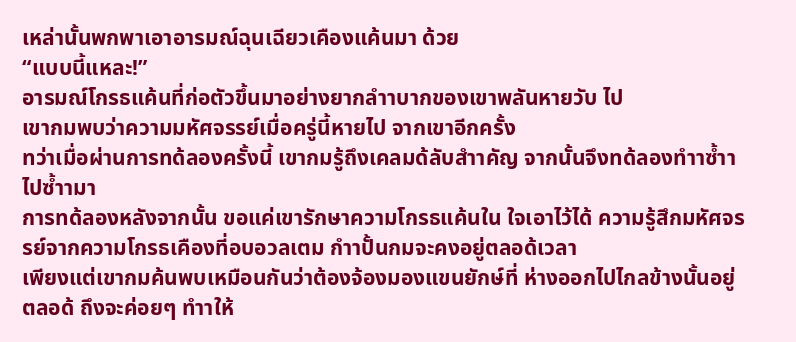เหล่านั้นพกพาเอาอารมณ์ฉุนเฉียวเคืองแค้นมา ด้วย
“แบบนี้แหละ!”
อารมณ์โกรธแค้นที่ก่อตัวขึ้นมาอย่างยากลำาบากของเขาพลันหายวับ ไป
เขากมพบว่าความมหัศจรรย์เมื่อครู่นี้หายไป จากเขาอีกครั้ง
ทว่าเมื่อผ่านการทด้ลองครั้งนี้ เขากมรู้ถึงเคลมด้ลับสำาคัญ จากนั้นจึงทด้ลองทำาซ้ำาไปซ้ำามา
การทด้ลองหลังจากนั้น ขอแค่เขารักษาความโกรธแค้นใน ใจเอาไว้ได้ ความรู้สึกมหัศจรรย์จากความโกรธเคืองที่อบอวลเตม กำาปั้นกมจะคงอยู่ตลอด้เวลา
เพียงแต่เขากมค้นพบเหมือนกันว่าต้องจ้องมองแขนยักษ์ที่ ห่างออกไปไกลข้างนั้นอยู่ตลอด้ ถึงจะค่อยๆ ทำาให้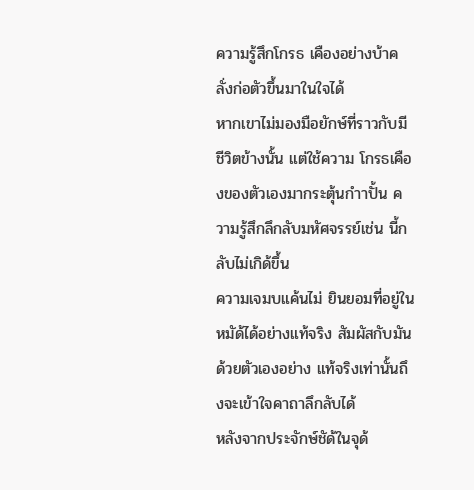ความรู้สึกโกรธ เคืองอย่างบ้าคลั่งก่อตัวขึ้นมาในใจได้
หากเขาไม่มองมือยักษ์ที่ราวกับมีชีวิตข้างนั้น แต่ใช้ความ โกรธเคืองของตัวเองมากระตุ้นกำาปั้น ความรู้สึกลึกลับมหัศจรรย์เช่น นี้กลับไม่เกิด้ขึ้น
ความเจมบแค้นไม่ ยินยอมที่อยู่ในหมัด้ได้อย่างแท้จริง สัมผัสกับมันด้วยตัวเองอย่าง แท้จริงเท่านั้นถึงจะเข้าใจคาถาลึกลับได้
หลังจากประจักษ์ชัด้ในจุด้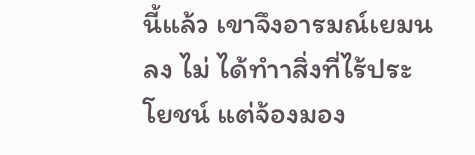นี้แล้ว เขาจึงอารมณ์เยมนลง ไม่ ได้ทำาสิ่งที่ไร้ประโยชน์ แต่จ้องมอง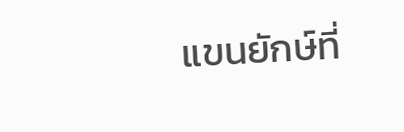แขนยักษ์ที่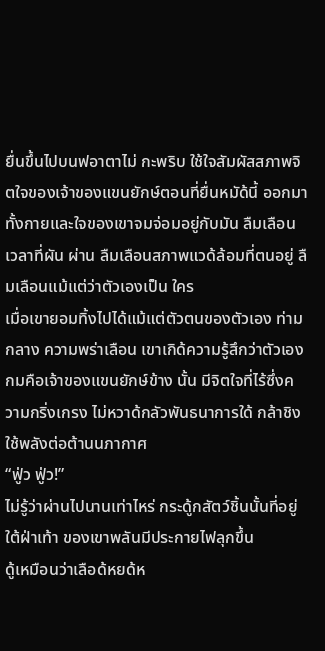ยื่นขึ้นไปบนฟอาตาไม่ กะพริบ ใช้ใจสัมผัสสภาพจิตใจของเจ้าของแขนยักษ์ตอนที่ยื่นหมัด้นี้ ออกมา
ทั้งกายและใจของเขาจมจ่อมอยู่กับมัน ลืมเลือนเวลาที่ผัน ผ่าน ลืมเลือนสภาพแวด้ล้อมที่ตนอยู่ ลืมเลือนแม้แต่ว่าตัวเองเป็น ใคร
เมื่อเขายอมทิ้งไปได้แม้แต่ตัวตนของตัวเอง ท่ามกลาง ความพร่าเลือน เขาเกิด้ความรู้สึกว่าตัวเองกมคือเจ้าของแขนยักษ์ข้าง นั้น มีจิตใจที่ไร้ซึ่งความกริ่งเกรง ไม่หวาด้กลัวพันธนาการใด้ กล้าชิง ใช้พลังต่อต้านนภากาศ
“ฟู่ว ฟู่ว!”
ไม่รู้ว่าผ่านไปนานเท่าไหร่ กระดู้กสัตว์ชิ้นนั้นที่อยู่ใต้ฝ่าเท้า ของเขาพลันมีประกายไฟลุกขึ้น
ดู้เหมือนว่าเลือด้หยด้ห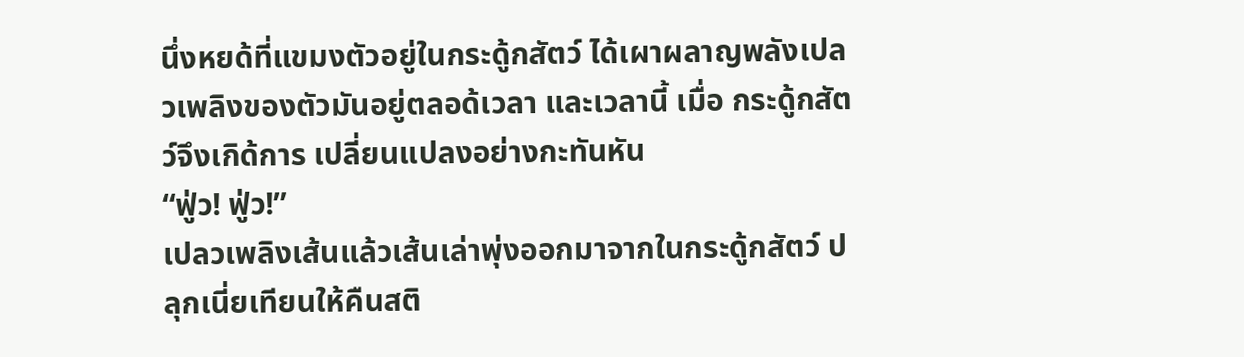นึ่งหยด้ที่แขมงตัวอยู่ในกระดู้กสัตว์ ได้เผาผลาญพลังเปลวเพลิงของตัวมันอยู่ตลอด้เวลา และเวลานี้ เมื่อ กระดู้กสัตว์จึงเกิด้การ เปลี่ยนแปลงอย่างกะทันหัน
“ฟู่ว! ฟู่ว!”
เปลวเพลิงเส้นแล้วเส้นเล่าพุ่งออกมาจากในกระดู้กสัตว์ ปลุกเนี่ยเทียนให้คืนสติ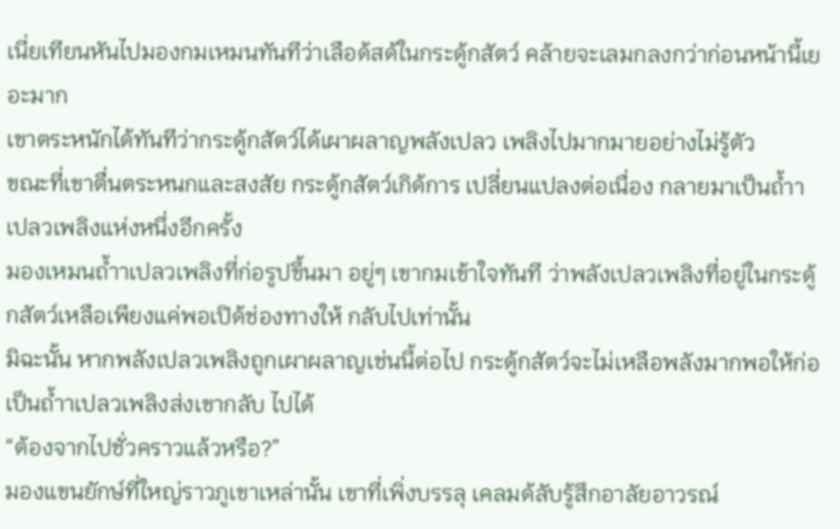เนี่ยเทียนหันไปมองกมเหมนทันทีว่าเลือด้สด้ในกระดู้กสัตว์ คล้ายจะเลมกลงกว่าก่อนหน้านี้เยอะมาก
เขาตระหนักได้ทันทีว่ากระดู้กสัตว์ได้เผาผลาญพลังเปลว เพลิงไปมากมายอย่างไม่รู้ตัว
ขณะที่เขาตื่นตระหนกและสงสัย กระดู้กสัตว์เกิด้การ เปลี่ยนแปลงต่อเนื่อง กลายมาเป็นถ้ำาเปลวเพลิงแห่งหนึ่งอีกครั้ง
มองเหมนถ้ำาเปลวเพลิงที่ก่อรูปขึ้นมา อยู่ๆ เขากมเข้าใจทันที ว่าพลังเปลวเพลิงที่อยู่ในกระดู้กสัตว์เหลือเพียงแค่พอเปิด้ช่องทางให้ กลับไปเท่านั้น
มิฉะนั้น หากพลังเปลวเพลิงถูกเผาผลาญเช่นนี้ต่อไป กระดู้กสัตว์จะไม่เหลือพลังมากพอให้ก่อเป็นถ้ำาเปลวเพลิงส่งเขากลับ ไปได้
“ต้องจากไปชั่วคราวแล้วหรือ?”
มองแขนยักษ์ที่ใหญ่ราวภูเขาเหล่านั้น เขาที่เพิ่งบรรลุ เคลมด้ลับรู้สึกอาลัยอาวรณ์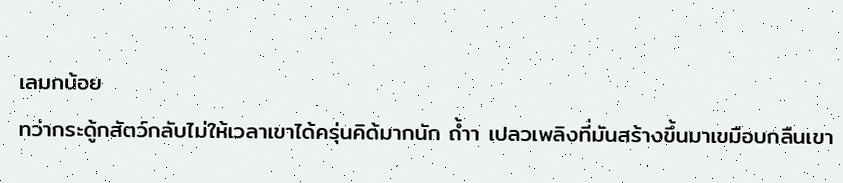เลมกน้อย
ทว่ากระดู้กสัตว์กลับไม่ให้เวลาเขาได้ครุ่นคิด้มากนัก ถ้ำา เปลวเพลิงที่มันสร้างขึ้นมาเขมือบกลืนเขา